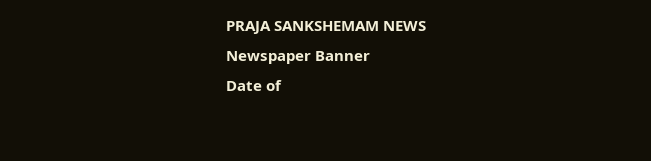PRAJA SANKSHEMAM NEWS
Newspaper Banner
Date of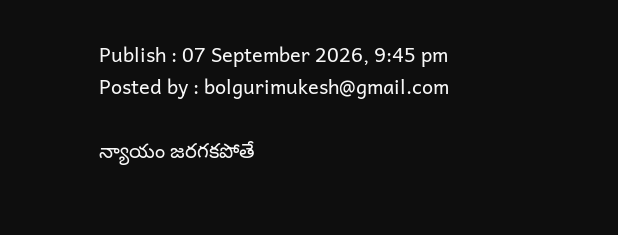Publish : 07 September 2026, 9:45 pm Posted by : bolgurimukesh@gmail.com

న్యాయం జరగకపోతే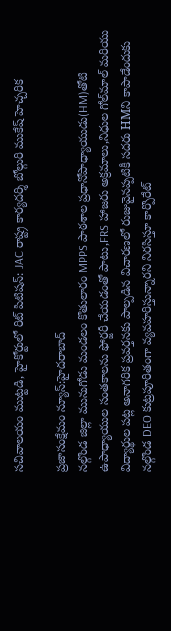సచివాలయం ముట్టడి, హైకోర్టులో రిట్ పిటిషన్: JAC రాష్ట్ర కార్యదర్శి బోల్గురి ముకేష్ హెచ్చరిక

ప్రజాసంక్షేమం న్యూస్:హైదరాబాద్
నల్గొండ జిల్లా మునుగోడు మండలం కొతులారం MPPS పాఠశాల ప్రధానోపాధ్యాయుడు(HM)తోటి ఉపాధ్యాయుల సంతకాలను ఫోర్జరీ చేయడంతో పాటు,FRS హాజరు అక్రమాలు,నిధుల గోల్‌మాల్ మరియు విద్యార్థుల పట్ల అనాగరిక ప్రవర్తనకు పాల్పడిన విచారణలో రుజువైనప్పటికీ సదరు HMని కాపాడేందుకు నల్గొండ DEO కుట్రపూరితంగా వ్యవహరిస్తున్నారని నిరసిస్తూ కార్పొరేట్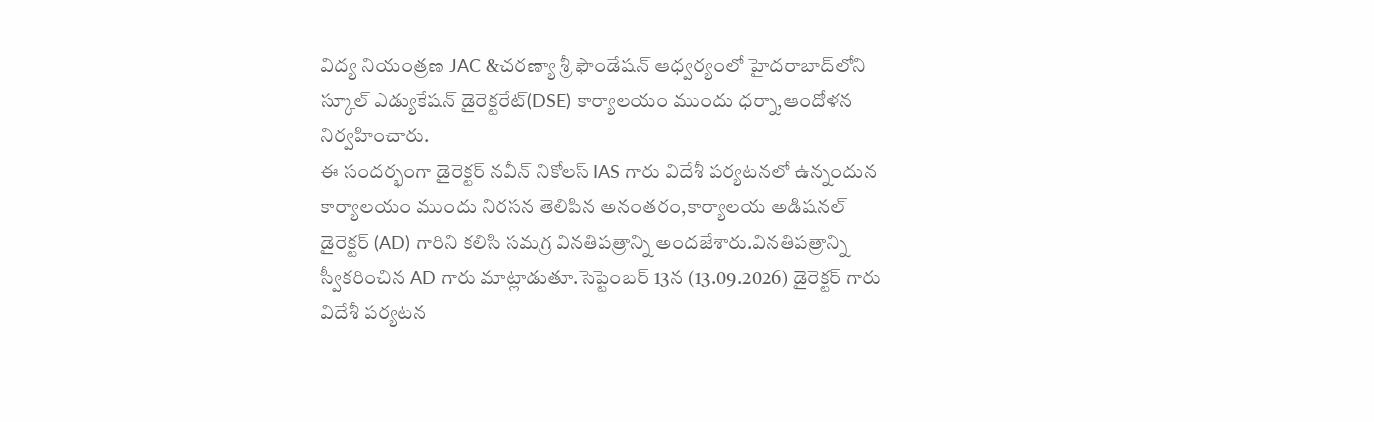విద్య నియంత్రణ JAC &చరణ్యా శ్రీ ఫౌండేషన్ ఆధ్వర్యంలో హైదరాబాద్‌లోని స్కూల్ ఎడ్యుకేషన్ డైరెక్టరేట్(DSE) కార్యాలయం ముందు ధర్నా,ఆందోళన నిర్వహించారు.
ఈ సందర్భంగా డైరెక్టర్ నవీన్ నికోలస్ IAS గారు విదేశీ పర్యటనలో ఉన్నందున కార్యాలయం ముందు నిరసన తెలిపిన అనంతరం,కార్యాలయ అడిషనల్ డైరెక్టర్ (AD) గారిని కలిసి సమగ్ర వినతిపత్రాన్ని అందజేశారు.వినతిపత్రాన్ని స్వీకరించిన AD గారు మాట్లాడుతూ.సెప్టెంబర్ 13న (13.09.2026) డైరెక్టర్ గారు విదేశీ పర్యటన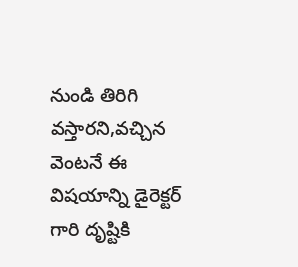నుండి తిరిగి వస్తారని,వచ్చిన వెంటనే ఈ విషయాన్ని డైరెక్టర్ గారి దృష్టికి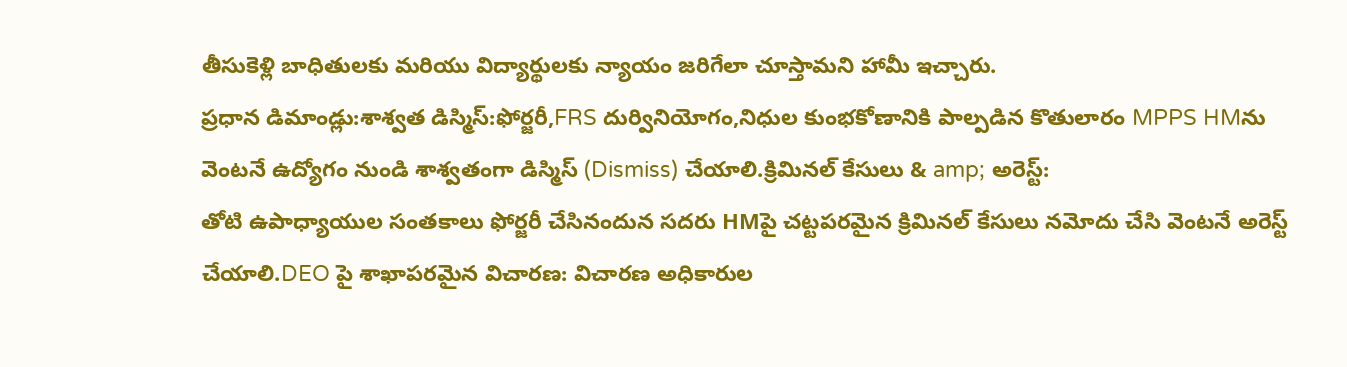తీసుకెళ్లి బాధితులకు మరియు విద్యార్థులకు న్యాయం జరిగేలా చూస్తామని హామీ ఇచ్చారు.
ప్రధాన డిమాండ్లు:శాశ్వత డిస్మిస్:ఫోర్జరీ,FRS దుర్వినియోగం,నిధుల కుంభకోణానికి పాల్పడిన కొతులారం MPPS HMను వెంటనే ఉద్యోగం నుండి శాశ్వతంగా డిస్మిస్ (Dismiss) చేయాలి.క్రిమినల్ కేసులు & amp; అరెస్ట్:
తోటి ఉపాధ్యాయుల సంతకాలు ఫోర్జరీ చేసినందున సదరు HMపై చట్టపరమైన క్రిమినల్ కేసులు నమోదు చేసి వెంటనే అరెస్ట్ చేయాలి.DEO పై శాఖాపరమైన విచారణ: విచారణ అధికారుల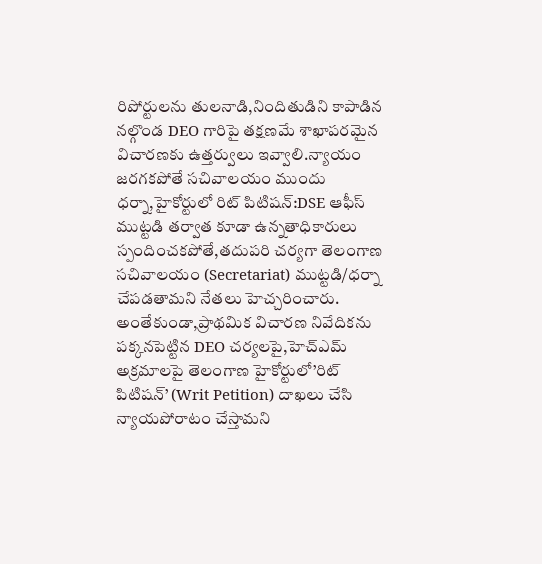రిపోర్టులను తులనాడి,నిందితుడిని కాపాడిన నల్గొండ DEO గారిపై తక్షణమే శాఖాపరమైన విచారణకు ఉత్తర్వులు ఇవ్వాలి.న్యాయం జరగకపోతే సచివాలయం ముందు ధర్నా,హైకోర్టులో రిట్ పిటిషన్:DSE ఆఫీస్ ముట్టడి తర్వాత కూడా ఉన్నతాధికారులు స్పందించకపోతే,తదుపరి చర్యగా తెలంగాణ సచివాలయం (Secretariat) ముట్టడి/ధర్నా చేపడతామని నేతలు హెచ్చరించారు.
అంతేకుండా,ప్రాథమిక విచారణ నివేదికను పక్కనపెట్టిన DEO చర్యలపై,హెచ్‌ఎమ్ అక్రమాలపై తెలంగాణ హైకోర్టులో’రిట్ పిటిషన్’ (Writ Petition) దాఖలు చేసి న్యాయపోరాటం చేస్తామని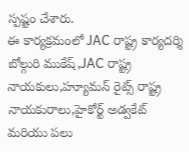స్పష్టం చేశారు.
ఈ కార్యక్రమంలో JAC రాష్ట్ర కార్యదర్శి బోల్గురి ముకేష్,JAC రాష్ట్ర నాయకులు,హ్యూమన్ రైట్స్ రాష్ట్ర నాయకురాలు,హైకోర్ట్ అడ్వకేట్ మరియు పలు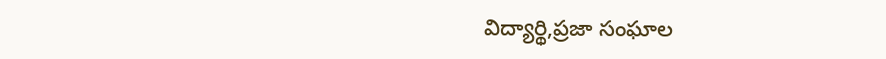విద్యార్థి,ప్రజా సంఘాల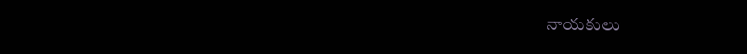నాయకులు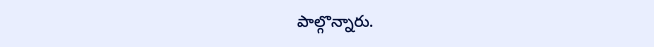పాల్గొన్నారు.